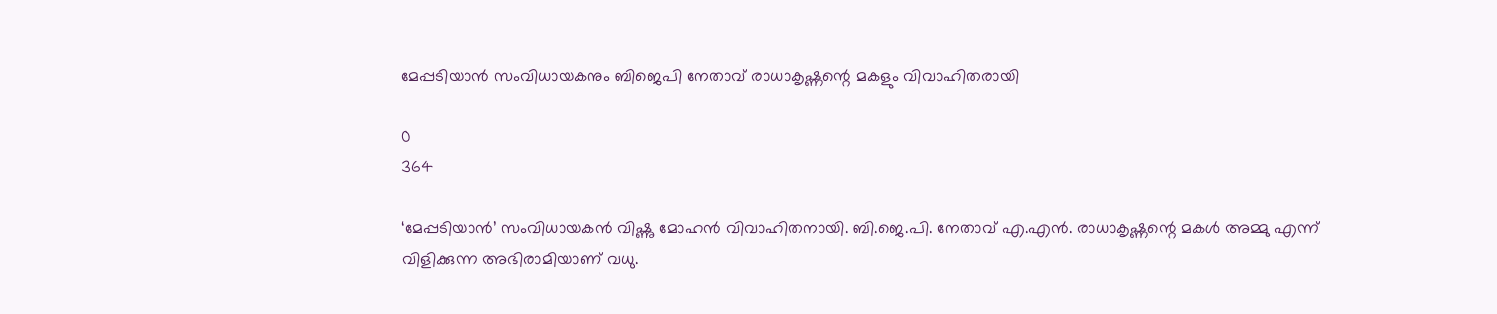മേപ്പടിയാന്‍ സംവിധായകനും ബിജെപി നേതാവ് രാധാകൃഷ്ണന്റെ മകളും വിവാഹിതരായി

0
364

‘മേപ്പടിയാന്‍’ സംവിധായകന്‍ വിഷ്ണു മോഹന്‍ വിവാഹിതനായി. ബി.ജെ.പി. നേതാവ് എ.എന്‍. രാധാകൃഷ്ണന്റെ മകള്‍ അമ്മു എന്ന് വിളിക്കുന്ന അഭിരാമിയാണ് വധു.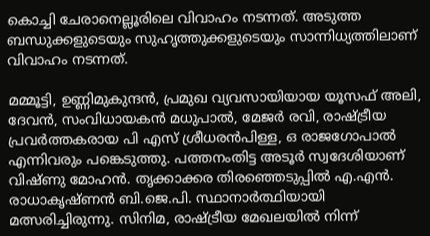കൊച്ചി ചേരാനെല്ലൂരിലെ വിവാഹം നടന്നത്. അടുത്ത ബന്ധുക്കളുടെയും സുഹൃത്തുക്കളുടെയും സാന്നിധ്യത്തിലാണ് വിവാഹം നടന്നത്.

മമ്മൂട്ടി, ഉണ്ണിമുകുന്ദന്‍, പ്രമുഖ വ്യവസായിയായ യൂസഫ് അലി, ദേവന്‍, സംവിധായകന്‍ മധുപാല്‍, മേജര്‍ രവി, രാഷ്ട്രീയ പ്രവര്‍ത്തകരായ പി എസ് ശ്രീധരന്‍പിള്ള, ഒ രാജഗോപാല്‍ എന്നിവരും പങ്കെടുത്തു. പത്തനംതിട്ട അടൂര്‍ സ്വദേശിയാണ് വിഷ്ണു മോഹന്‍. തൃക്കാക്കര തിരഞ്ഞെടുപ്പില്‍ എ.എന്‍. രാധാകൃഷ്ണന്‍ ബി.ജെ.പി. സ്ഥാനാര്‍ത്ഥിയായി മത്സരിച്ചിരുന്നു. സിനിമ, രാഷ്ട്രീയ മേഖലയില്‍ നിന്ന്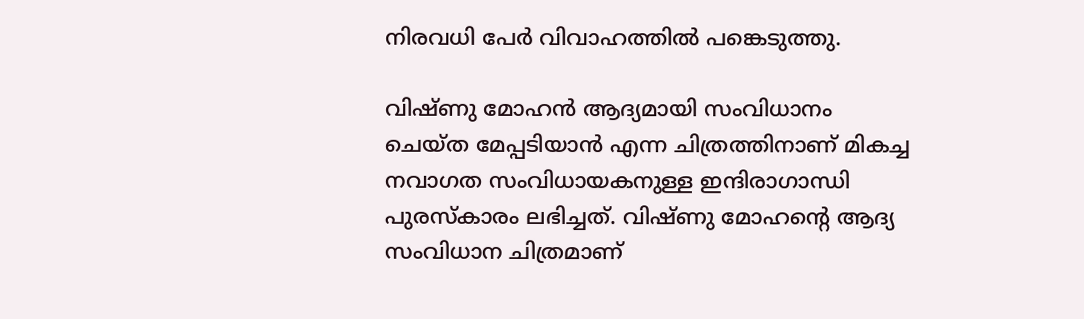നിരവധി പേര്‍ വിവാഹത്തില്‍ പങ്കെടുത്തു.

വിഷ്ണു മോഹന്‍ ആദ്യമായി സംവിധാനം ചെയ്ത മേപ്പടിയാന്‍ എന്ന ചിത്രത്തിനാണ് മികച്ച നവാഗത സംവിധായകനുള്ള ഇന്ദിരാഗാന്ധി പുരസ്‌കാരം ലഭിച്ചത്. വിഷ്ണു മോഹന്റെ ആദ്യ സംവിധാന ചിത്രമാണ്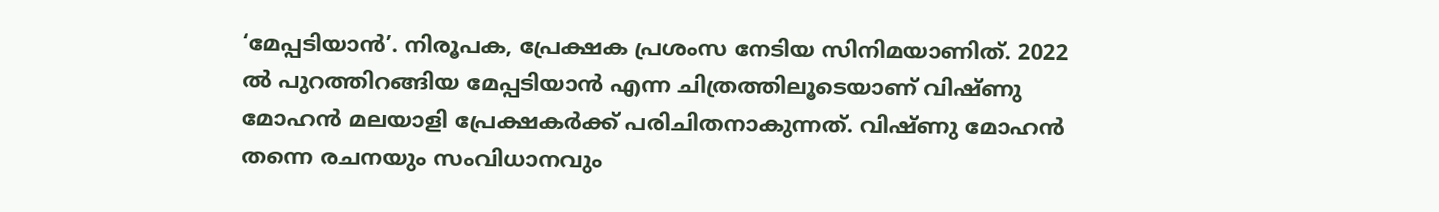‘മേപ്പടിയാന്‍’. നിരൂപക, പ്രേക്ഷക പ്രശംസ നേടിയ സിനിമയാണിത്. 2022 ല്‍ പുറത്തിറങ്ങിയ മേപ്പടിയാന്‍ എന്ന ചിത്രത്തിലൂടെയാണ് വിഷ്ണു മോഹന്‍ മലയാളി പ്രേക്ഷകര്‍ക്ക് പരിചിതനാകുന്നത്. വിഷ്ണു മോഹന്‍ തന്നെ രചനയും സംവിധാനവും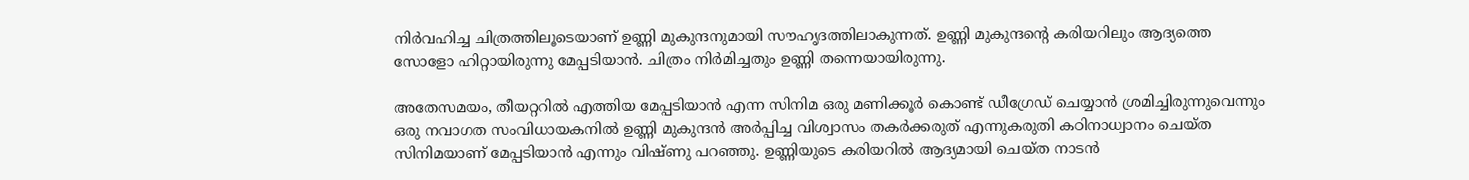നിര്‍വഹിച്ച ചിത്രത്തിലൂടെയാണ് ഉണ്ണി മുകുന്ദനുമായി സൗഹൃദത്തിലാകുന്നത്. ഉണ്ണി മുകുന്ദന്റെ കരിയറിലും ആദ്യത്തെ സോളോ ഹിറ്റായിരുന്നു മേപ്പടിയാന്‍. ചിത്രം നിര്‍മിച്ചതും ഉണ്ണി തന്നെയായിരുന്നു.

അതേസമയം, തീയറ്ററില്‍ എത്തിയ മേപ്പടിയാന്‍ എന്ന സിനിമ ഒരു മണിക്കൂര്‍ കൊണ്ട് ഡീഗ്രേഡ് ചെയ്യാന്‍ ശ്രമിച്ചിരുന്നുവെന്നും ഒരു നവാഗത സംവിധായകനില്‍ ഉണ്ണി മുകുന്ദന്‍ അര്‍പ്പിച്ച വിശ്വാസം തകര്‍ക്കരുത് എന്നുകരുതി കഠിനാധ്വാനം ചെയ്ത സിനിമയാണ് മേപ്പടിയാന്‍ എന്നും വിഷ്ണു പറഞ്ഞു. ഉണ്ണിയുടെ കരിയറില്‍ ആദ്യമായി ചെയ്ത നാടന്‍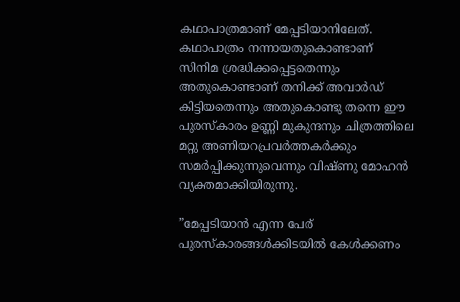കഥാപാത്രമാണ് മേപ്പടിയാനിലേത്. കഥാപാത്രം നന്നായതുകൊണ്ടാണ് സിനിമ ശ്രദ്ധിക്കപ്പെട്ടതെന്നും അതുകൊണ്ടാണ് തനിക്ക് അവാര്‍ഡ് കിട്ടിയതെന്നും അതുകൊണ്ടു തന്നെ ഈ പുരസ്‌കാരം ഉണ്ണി മുകുന്ദനും ചിത്രത്തിലെ മറ്റു അണിയറപ്രവര്‍ത്തകര്‍ക്കും സമര്‍പ്പിക്കുന്നുവെന്നും വിഷ്ണു മോഹന്‍ വ്യക്തമാക്കിയിരുന്നു.

”മേപ്പടിയാന്‍ എന്ന പേര് പുരസ്‌കാരങ്ങള്‍ക്കിടയില്‍ കേള്‍ക്കണം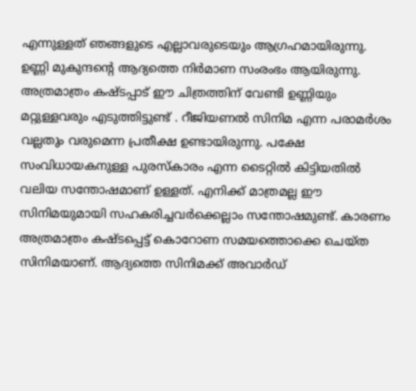എന്നുള്ളത് ഞങ്ങളുടെ എല്ലാവരുടെയും ആഗ്രഹമായിരുന്നു. ഉണ്ണി മുകുന്ദന്റെ ആദ്യത്തെ നിര്‍മാണ സംരംഭം ആയിരുന്നു. അത്രമാത്രം കഷ്ടപ്പാട് ഈ ചിത്രത്തിന് വേണ്ടി ഉണ്ണിയും മറ്റുള്ളവരും എടുത്തിട്ടുണ്ട് . റീജിയണല്‍ സിനിമ എന്ന പരാമര്‍ശം വല്ലതും വരുമെന്ന പ്രതീക്ഷ ഉണ്ടായിരുന്നു. പക്ഷേ സംവിധായകനുള്ള പുരസ്‌കാരം എന്ന ടൈറ്റില്‍ കിട്ടിയതില്‍ വലിയ സന്തോഷമാണ് ഉള്ളത്. എനിക്ക് മാത്രമല്ല ഈ സിനിമയുമായി സഹകരിച്ചവര്‍ക്കെല്ലാം സന്തോഷമുണ്ട്. കാരണം അത്രമാത്രം കഷ്ടപ്പെട്ട് കൊറോണ സമയത്തൊക്കെ ചെയ്ത സിനിമയാണ്. ആദ്യത്തെ സിനിമക്ക് അവാര്‍ഡ്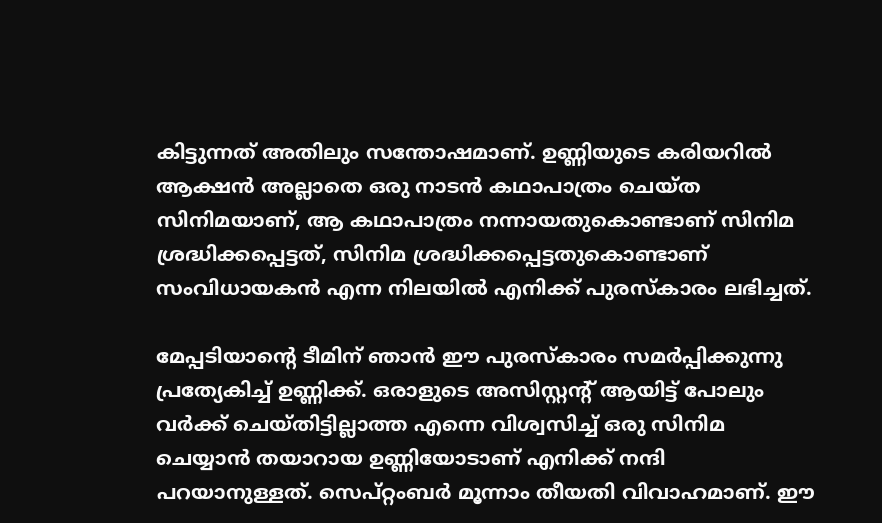കിട്ടുന്നത് അതിലും സന്തോഷമാണ്. ഉണ്ണിയുടെ കരിയറില്‍ ആക്ഷന്‍ അല്ലാതെ ഒരു നാടന്‍ കഥാപാത്രം ചെയ്ത സിനിമയാണ്, ആ കഥാപാത്രം നന്നായതുകൊണ്ടാണ് സിനിമ ശ്രദ്ധിക്കപ്പെട്ടത്, സിനിമ ശ്രദ്ധിക്കപ്പെട്ടതുകൊണ്ടാണ് സംവിധായകന്‍ എന്ന നിലയില്‍ എനിക്ക് പുരസ്‌കാരം ലഭിച്ചത്.

മേപ്പടിയാന്റെ ടീമിന് ഞാന്‍ ഈ പുരസ്‌കാരം സമര്‍പ്പിക്കുന്നു പ്രത്യേകിച്ച് ഉണ്ണിക്ക്. ഒരാളുടെ അസിസ്റ്റന്റ് ആയിട്ട് പോലും വര്‍ക്ക് ചെയ്തിട്ടില്ലാത്ത എന്നെ വിശ്വസിച്ച് ഒരു സിനിമ ചെയ്യാന്‍ തയാറായ ഉണ്ണിയോടാണ് എനിക്ക് നന്ദി പറയാനുള്ളത്. സെപ്റ്റംബര്‍ മൂന്നാം തീയതി വിവാഹമാണ്. ഈ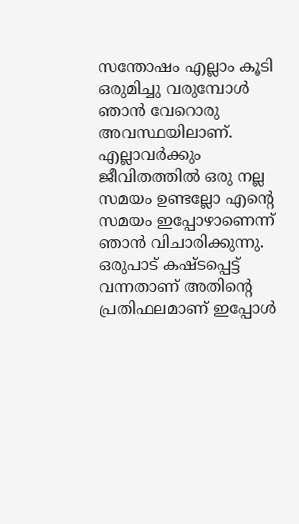സന്തോഷം എല്ലാം കൂടി ഒരുമിച്ചു വരുമ്പോള്‍ ഞാന്‍ വേറൊരു അവസ്ഥയിലാണ്. എല്ലാവര്‍ക്കും ജീവിതത്തില്‍ ഒരു നല്ല സമയം ഉണ്ടല്ലോ എന്റെ സമയം ഇപ്പോഴാണെന്ന് ഞാന്‍ വിചാരിക്കുന്നു. ഒരുപാട് കഷ്ടപ്പെട്ട് വന്നതാണ് അതിന്റെ പ്രതിഫലമാണ് ഇപ്പോള്‍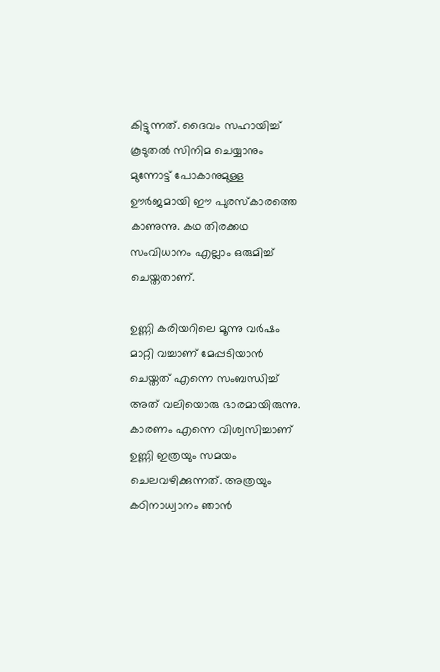കിട്ടുന്നത്. ദൈവം സഹായിച്ച് കൂടുതല്‍ സിനിമ ചെയ്യാനും മുന്നോട്ട് പോകാനുമുള്ള ഊര്‍ജമായി ഈ പുരസ്‌കാരത്തെ കാണുന്നു. കഥ തിരക്കഥ സംവിധാനം എല്ലാം ഒരുമിച്ച് ചെയ്തതാണ്.

ഉണ്ണി കരിയറിലെ മൂന്നു വര്‍ഷം മാറ്റി വച്ചാണ് മേപ്പടിയാന്‍ ചെയ്തത് എന്നെ സംബന്ധിച്ച് അത് വലിയൊരു ഭാരമായിരുന്നു. കാരണം എന്നെ വിശ്വസിച്ചാണ് ഉണ്ണി ഇത്രയും സമയം ചെലവഴിക്കുന്നത്. അത്രയും കഠിനാധ്വാനം ഞാന്‍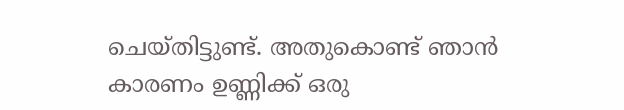ചെയ്തിട്ടുണ്ട്. അതുകൊണ്ട് ഞാന്‍ കാരണം ഉണ്ണിക്ക് ഒരു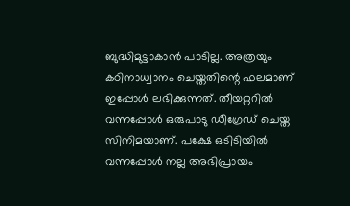ബുദ്ധിമുട്ടാകാന്‍ പാടില്ല. അത്രയും കഠിനാധ്വാനം ചെയ്തതിന്റെ ഫലമാണ് ഇപ്പോള്‍ ലഭിക്കുന്നത്. തീയറ്ററില്‍ വന്നപ്പോള്‍ ഒരുപാടു ഡീഗ്രേഡ് ചെയ്ത സിനിമയാണ്. പക്ഷേ ഒടിടിയില്‍ വന്നപ്പോള്‍ നല്ല അഭിപ്രായം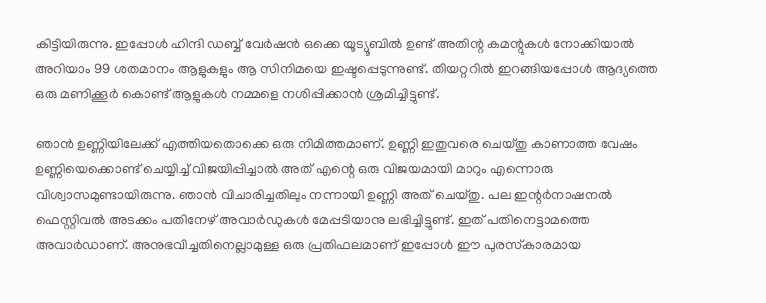കിട്ടിയിരുന്നു. ഇപ്പോള്‍ ഹിന്ദി ഡബ്ബ് വേര്‍ഷന്‍ ഒക്കെ യൂട്യൂബില്‍ ഉണ്ട് അതിന്റ കമന്റുകള്‍ നോക്കിയാല്‍ അറിയാം 99 ശതമാനം ആളുകളും ആ സിനിമയെ ഇഷ്ടപ്പെടുന്നുണ്ട്. തിയറ്ററില്‍ ഇറങ്ങിയപ്പോള്‍ ആദ്യത്തെ ഒരു മണിക്കൂര്‍ കൊണ്ട് ആളുകള്‍ നമ്മളെ നശിപ്പിക്കാന്‍ ശ്രമിച്ചിട്ടുണ്ട്.

ഞാന്‍ ഉണ്ണിയിലേക്ക് എത്തിയതൊക്കെ ഒരു നിമിത്തമാണ്. ഉണ്ണി ഇതുവരെ ചെയ്തു കാണാത്ത വേഷം ഉണ്ണിയെക്കൊണ്ട് ചെയ്യിച്ച് വിജയിപ്പിച്ചാല്‍ അത് എന്റെ ഒരു വിജയമായി മാറും എന്നൊരു വിശ്വാസമുണ്ടായിരുന്നു. ഞാന്‍ വിചാരിച്ചതിലും നന്നായി ഉണ്ണി അത് ചെയ്തു. പല ഇന്റര്‍നാഷനല്‍ ഫെസ്റ്റിവല്‍ അടക്കം പതിനേഴ് അവാര്‍ഡുകള്‍ മേപ്പടിയാനു ലഭിച്ചിട്ടുണ്ട്. ഇത് പതിനെട്ടാമത്തെ അവാര്‍ഡാണ്. അനുഭവിച്ചതിനെല്ലാമുള്ള ഒരു പ്രതിഫലമാണ് ഇപ്പോള്‍ ഈ പുരസ്‌കാരമായ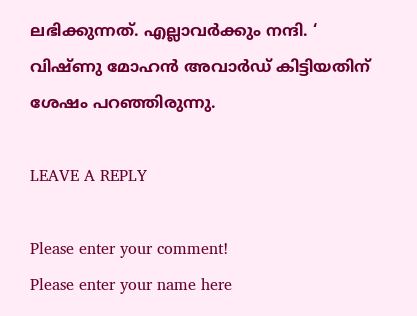ലഭിക്കുന്നത്. എല്ലാവര്‍ക്കും നന്ദി. ‘ വിഷ്ണു മോഹന്‍ അവാര്‍ഡ് കിട്ടിയതിന് ശേഷം പറഞ്ഞിരുന്നു.

LEAVE A REPLY

Please enter your comment!
Please enter your name here